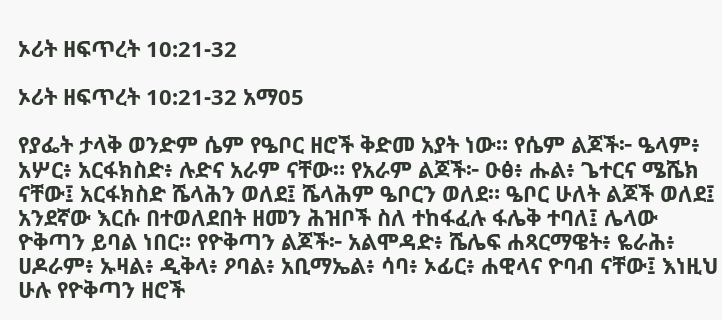ኦሪት ዘፍጥረት 10:21-32

ኦሪት ዘፍጥረት 10:21-32 አማ05

የያፌት ታላቅ ወንድም ሴም የዔቦር ዘሮች ቅድመ አያት ነው። የሴም ልጆች፦ ዔላም፥ አሦር፥ አርፋክስድ፥ ሉድና አራም ናቸው። የአራም ልጆች፦ ዑፅ፥ ሑል፥ ጌተርና ሜሼክ ናቸው፤ አርፋክስድ ሼላሕን ወለደ፤ ሼላሕም ዔቦርን ወለደ። ዔቦር ሁለት ልጆች ወለደ፤ አንደኛው እርሱ በተወለደበት ዘመን ሕዝቦች ስለ ተከፋፈሉ ፋሌቅ ተባለ፤ ሌላው ዮቅጣን ይባል ነበር። የዮቅጣን ልጆች፦ አልሞዳድ፥ ሼሌፍ ሐጻርማዌት፥ ዬራሕ፥ ሀዶራም፥ ኡዛል፥ ዲቅላ፥ ዖባል፥ አቢማኤል፥ ሳባ፥ ኦፊር፥ ሐዊላና ዮባብ ናቸው፤ እነዚህ ሁሉ የዮቅጣን ዘሮች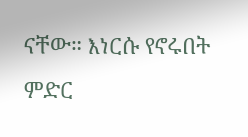ናቸው። እነርሱ የኖሩበት ምድር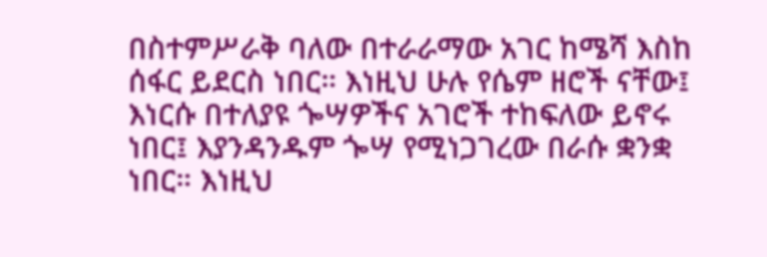በስተምሥራቅ ባለው በተራራማው አገር ከሜሻ እስከ ሰፋር ይደርስ ነበር። እነዚህ ሁሉ የሴም ዘሮች ናቸው፤ እነርሱ በተለያዩ ጐሣዎችና አገሮች ተከፍለው ይኖሩ ነበር፤ እያንዳንዱም ጐሣ የሚነጋገረው በራሱ ቋንቋ ነበር። እነዚህ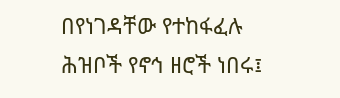በየነገዳቸው የተከፋፈሉ ሕዝቦች የኖኅ ዘሮች ነበሩ፤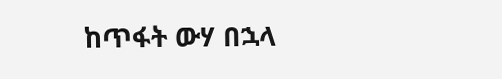ከጥፋት ውሃ በኋላ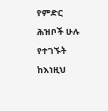የምድር ሕዝቦች ሁሉ የተገኙት ከእነዚህ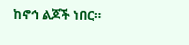ከኖኅ ልጆች ነበር።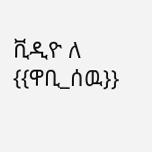ቪዲዮ ለ {{ዋቢ_ሰዉ}}